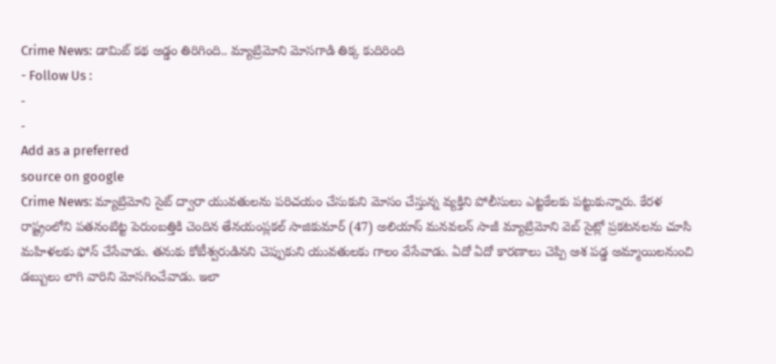Crime News: డామిట్ కథ అడ్డం తిరిగింది.. మ్యాట్రిమోని మోసగాడి తిక్క కుదిరింది
- Follow Us :
-
-
Add as a preferred
source on google
Crime News: మ్యాట్రిమోని సైట్ ద్వారా యువతులను పరిచయం చేసుకుని మోసం చేస్తున్న వ్యక్తిని పోలీసులు ఎట్టకేలకు పట్టుకున్నారు. కేరళ రాష్ట్రంలోని పతనంటిట్ట పెరుంబత్తికి చెందిన తేనయంప్లకల్ సాజికుమార్ (47) అలియాస్ మనవలన్ సాజీ మ్యాట్రిమోని వెబ్ సైట్లో ప్రకటనలను చూసి మహిళలకు ఫోన్ చేసేవాడు. తనుకు కోటీశ్వరుడినని చెప్పుకుని యువతులకు గాలం వేసేవాడు. ఏదో ఏదో కారణాలు చెప్పి ఆశ పడ్డ అమ్మాయిలనుంచి డబ్బులు లాగి వారిని మోసగించేవాడు. ఇలా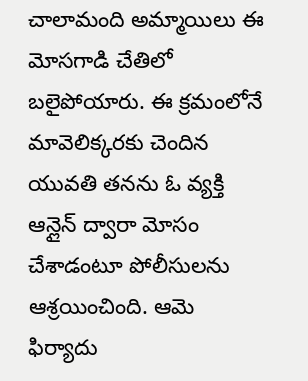చాలామంది అమ్మాయిలు ఈ మోసగాడి చేతిలో బలైపోయారు. ఈ క్రమంలోనే మావెలిక్కరకు చెందిన యువతి తనను ఓ వ్యక్తి ఆన్లైన్ ద్వారా మోసం చేశాడంటూ పోలీసులను ఆశ్రయించింది. ఆమె ఫిర్యాదు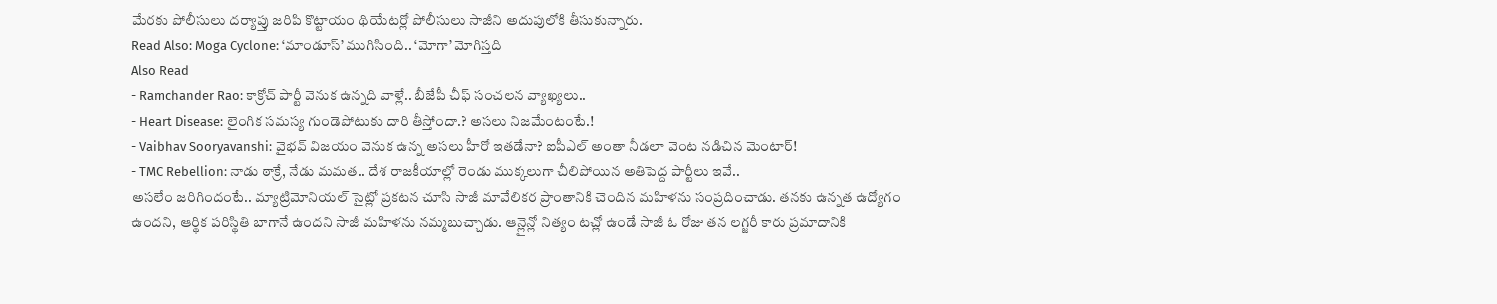మేరకు పోలీసులు దర్యాప్తు జరిపి కొట్టాయం థియేటర్లో పోలీసులు సాజీని అదుపులోకి తీసుకున్నారు.
Read Also: Moga Cyclone: ‘మాండూస్’ ముగిసింది.. ‘మోగా’ మోగిస్తది
Also Read
- Ramchander Rao: కాక్రోచ్ పార్టీ వెనుక ఉన్నది వాళ్లే.. బీజేపీ చీఫ్ సంచలన వ్యాఖ్యలు..
- Heart Disease: లైంగిక సమస్య గుండెపోటుకు దారి తీస్తోందా.? అసలు నిజమేంటంటే.!
- Vaibhav Sooryavanshi: వైభవ్ విజయం వెనుక ఉన్న అసలు హీరో ఇతడేనా? ఐపీఎల్ అంతా నీడలా వెంట నడిచిన మెంటార్!
- TMC Rebellion: నాడు ఠాక్రే, నేడు మమత.. దేశ రాజకీయాల్లో రెండు ముక్కలుగా చీలిపోయిన అతిపెద్ద పార్టీలు ఇవే..
అసలేం జరిగిందంటే.. మ్యాట్రిమోనియల్ సైట్లో ప్రకటన చూసి సాజీ మావేలికర ప్రాంతానికి చెందిన మహిళను సంప్రదించాడు. తనకు ఉన్నత ఉద్యోగం ఉందని, ఆర్థిక పరిస్థితి బాగానే ఉందని సాజీ మహిళను నమ్మబుచ్చాడు. ఆన్లైన్లో నిత్యం టచ్లో ఉండే సాజీ ఓ రోజు తన లగ్జరీ కారు ప్రమాదానికి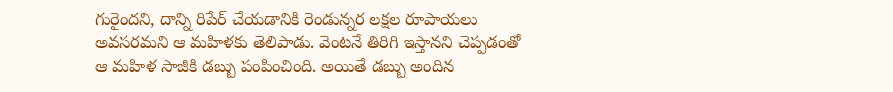గురైందని, దాన్ని రిపేర్ చేయడానికి రెండున్నర లక్షల రూపాయలు అవసరమని ఆ మహిళకు తెలిపాడు. వెంటనే తిరిగి ఇస్తానని చెప్పడంతో ఆ మహిళ సాజీకి డబ్బు పంపించింది. అయితే డబ్బు అందిన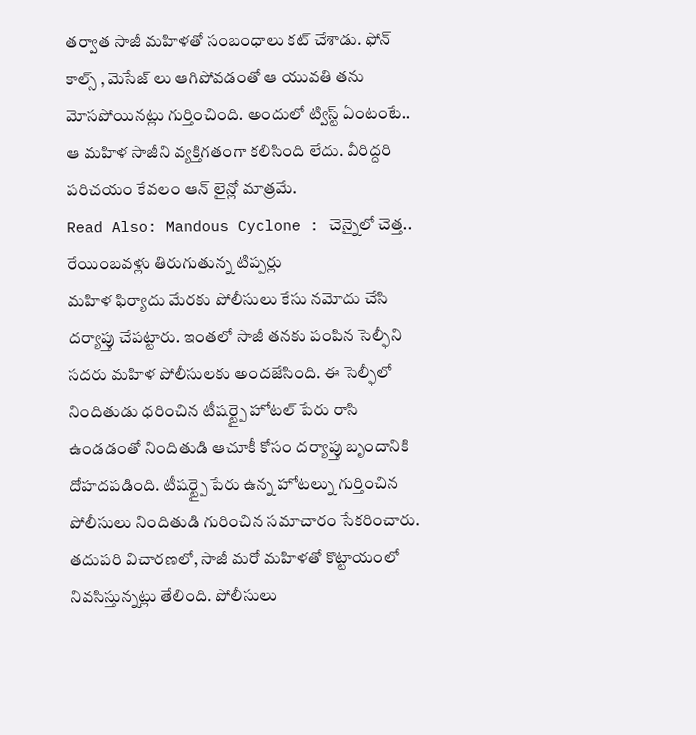తర్వాత సాజీ మహిళతో సంబంధాలు కట్ చేశాడు. ఫోన్ కాల్స్ , మెసేజ్ లు ఆగిపోవడంతో ఆ యువతి తను మోసపోయినట్లు గుర్తించింది. అందులో ట్విస్ట్ ఏంటంటే.. ఆ మహిళ సాజీని వ్యక్తిగతంగా కలిసింది లేదు. వీరిద్దరి పరిచయం కేవలం ఆన్ లైన్లో మాత్రమే.
Read Also: Mandous Cyclone : చెన్నైలో చెత్త.. రేయింబవళ్లు తిరుగుతున్న టిప్పర్లు
మహిళ ఫిర్యాదు మేరకు పోలీసులు కేసు నమోదు చేసి దర్యాప్తు చేపట్టారు. ఇంతలో సాజీ తనకు పంపిన సెల్ఫీని సదరు మహిళ పోలీసులకు అందజేసింది. ఈ సెల్ఫీలో నిందితుడు ధరించిన టీషర్ట్పై హోటల్ పేరు రాసి ఉండడంతో నిందితుడి ఆచూకీ కోసం దర్యాప్తు బృందానికి దోహదపడింది. టీషర్ట్పై పేరు ఉన్న హోటల్ను గుర్తించిన పోలీసులు నిందితుడి గురించిన సమాచారం సేకరించారు. తదుపరి విచారణలో, సాజీ మరో మహిళతో కొట్టాయంలో నివసిస్తున్నట్లు తేలింది. పోలీసులు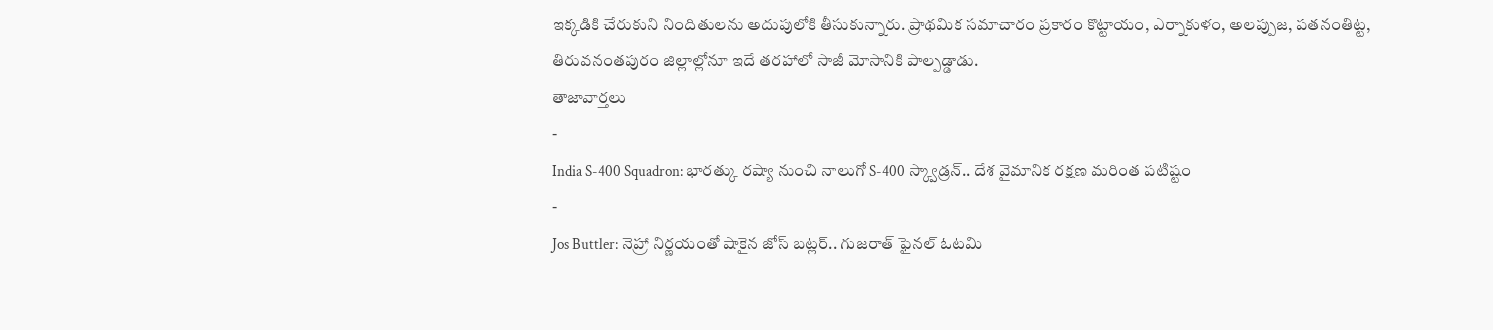ఇక్కడికి చేరుకుని నిందితులను అదుపులోకి తీసుకున్నారు. ప్రాథమిక సమాచారం ప్రకారం కొట్టాయం, ఎర్నాకుళం, అలప్పుజ, పతనంతిట్ట, తిరువనంతపురం జిల్లాల్లోనూ ఇదే తరహాలో సాజీ మోసానికి పాల్పడ్డాడు.
తాజావార్తలు
-
India S-400 Squadron: భారత్కు రష్యా నుంచి నాలుగో S-400 స్క్వాడ్రన్.. దేశ వైమానిక రక్షణ మరింత పటిష్టం
-
Jos Buttler: నెహ్రా నిర్ణయంతో షాకైన జోస్ బట్లర్.. గుజరాత్ ఫైనల్ ఓటమి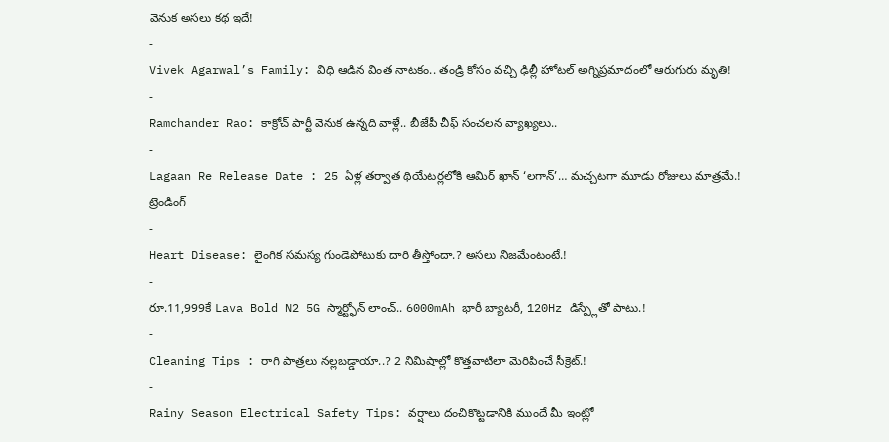వెనుక అసలు కథ ఇదే!
-
Vivek Agarwal’s Family: విధి ఆడిన వింత నాటకం.. తండ్రి కోసం వచ్చి ఢిల్లీ హోటల్ అగ్నిప్రమాదంలో ఆరుగురు మృతి!
-
Ramchander Rao: కాక్రోచ్ పార్టీ వెనుక ఉన్నది వాళ్లే.. బీజేపీ చీఫ్ సంచలన వ్యాఖ్యలు..
-
Lagaan Re Release Date : 25 ఏళ్ల తర్వాత థియేటర్లలోకి ఆమిర్ ఖాన్ ‘లగాన్’… మచ్చటగా మూడు రోజులు మాత్రమే.!
ట్రెండింగ్
-
Heart Disease: లైంగిక సమస్య గుండెపోటుకు దారి తీస్తోందా.? అసలు నిజమేంటంటే.!
-
రూ.11,999కే Lava Bold N2 5G స్మార్ట్ఫోన్ లాంచ్.. 6000mAh భారీ బ్యాటరీ, 120Hz డిస్ప్లేతో పాటు.!
-
Cleaning Tips : రాగి పాత్రలు నల్లబడ్డాయా..? 2 నిమిషాల్లో కొత్తవాటిలా మెరిపించే సీక్రెట్.!
-
Rainy Season Electrical Safety Tips: వర్షాలు దంచికొట్టడానికి ముందే మీ ఇంట్లో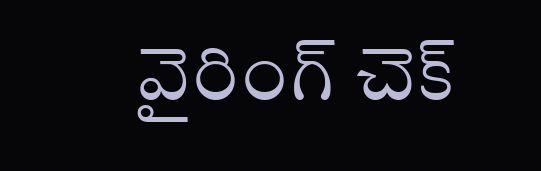వైరింగ్ చెక్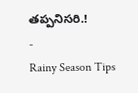తప్పనిసరి.!
-
Rainy Season Tips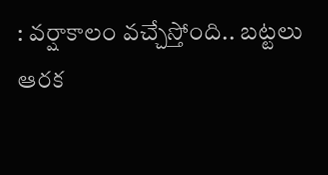: వర్షాకాలం వచ్చేస్తోంది.. బట్టలు ఆరక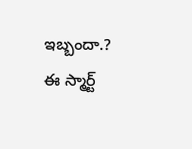ఇబ్బందా.? ఈ స్మార్ట్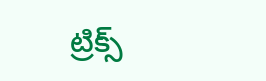ట్రిక్స్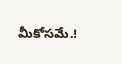మీకోసమే.!